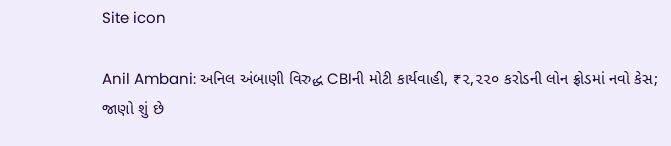Site icon

Anil Ambani: અનિલ અંબાણી વિરુદ્ધ CBIની મોટી કાર્યવાહી, ₹૨,૨૨૦ કરોડની લોન ફ્રોડમાં નવો કેસ; જાણો શું છે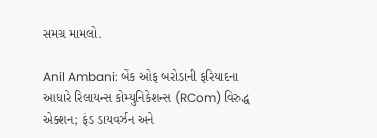સમગ્ર મામલો.

Anil Ambani: બેંક ઓફ બરોડાની ફરિયાદના આધારે રિલાયન્સ કોમ્યુનિકેશન્સ (RCom) વિરુદ્ધ એક્શન; ફંડ ડાયવર્ઝન અને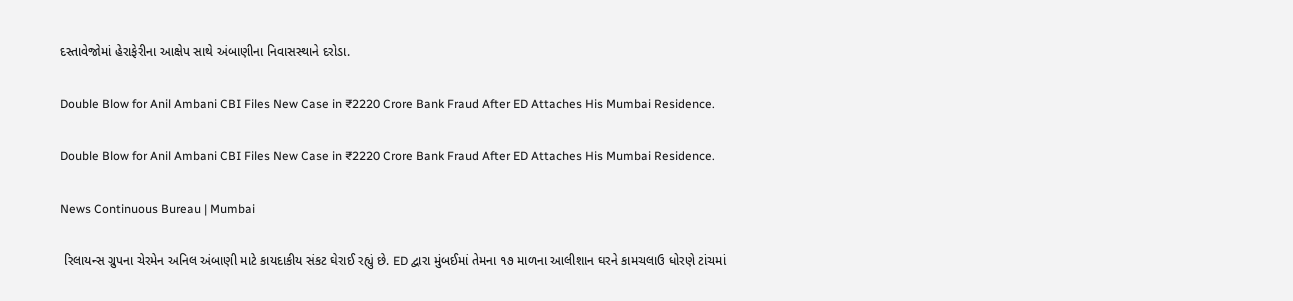દસ્તાવેજોમાં હેરાફેરીના આક્ષેપ સાથે અંબાણીના નિવાસસ્થાને દરોડા.

Double Blow for Anil Ambani CBI Files New Case in ₹2220 Crore Bank Fraud After ED Attaches His Mumbai Residence.

Double Blow for Anil Ambani CBI Files New Case in ₹2220 Crore Bank Fraud After ED Attaches His Mumbai Residence.

News Continuous Bureau | Mumbai

 રિલાયન્સ ગ્રુપના ચેરમેન અનિલ અંબાણી માટે કાયદાકીય સંકટ ઘેરાઈ રહ્યું છે. ED દ્વારા મુંબઈમાં તેમના ૧૭ માળના આલીશાન ઘરને કામચલાઉ ધોરણે ટાંચમાં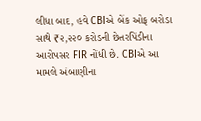લીધા બાદ, હવે CBIએ બેંક ઓફ બરોડા સાથે ₹૨,૨૨૦ કરોડની છેતરપિંડીના આરોપસર FIR નોંધી છે. CBIએ આ મામલે અંબાણીના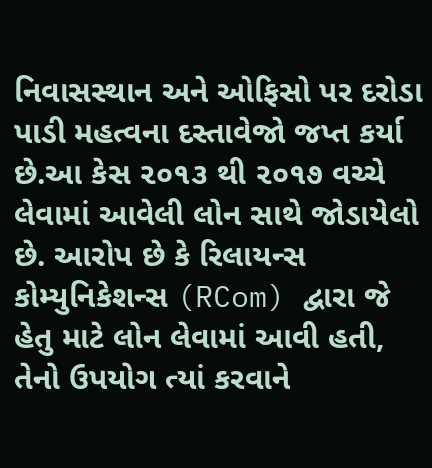નિવાસસ્થાન અને ઓફિસો પર દરોડા પાડી મહત્વના દસ્તાવેજો જપ્ત કર્યા છે.આ કેસ ૨૦૧૩ થી ૨૦૧૭ વચ્ચે લેવામાં આવેલી લોન સાથે જોડાયેલો છે. આરોપ છે કે રિલાયન્સ કોમ્યુનિકેશન્સ (RCom) દ્વારા જે હેતુ માટે લોન લેવામાં આવી હતી, તેનો ઉપયોગ ત્યાં કરવાને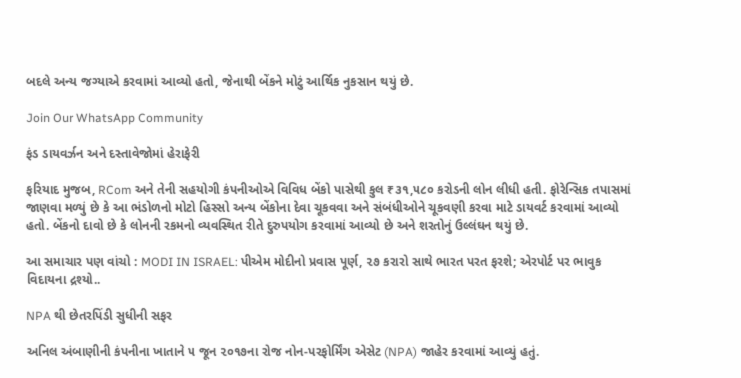બદલે અન્ય જગ્યાએ કરવામાં આવ્યો હતો, જેનાથી બેંકને મોટું આર્થિક નુકસાન થયું છે.

Join Our WhatsApp Community

ફંડ ડાયવર્ઝન અને દસ્તાવેજોમાં હેરાફેરી

ફરિયાદ મુજબ, RCom અને તેની સહયોગી કંપનીઓએ વિવિધ બેંકો પાસેથી કુલ ₹૩૧,૫૮૦ કરોડની લોન લીધી હતી. ફોરેન્સિક તપાસમાં જાણવા મળ્યું છે કે આ ભંડોળનો મોટો હિસ્સો અન્ય બેંકોના દેવા ચૂકવવા અને સંબંધીઓને ચૂકવણી કરવા માટે ડાયવર્ટ કરવામાં આવ્યો હતો. બેંકનો દાવો છે કે લોનની રકમનો વ્યવસ્થિત રીતે દુરુપયોગ કરવામાં આવ્યો છે અને શરતોનું ઉલ્લંઘન થયું છે.

આ સમાચાર પણ વાંચો : MODI IN ISRAEL: પીએમ મોદીનો પ્રવાસ પૂર્ણ, ૨૭ કરારો સાથે ભારત પરત ફરશે; એરપોર્ટ પર ભાવુક વિદાયના દ્રશ્યો..

NPA થી છેતરપિંડી સુધીની સફર

અનિલ અંબાણીની કંપનીના ખાતાને ૫ જૂન ૨૦૧૭ના રોજ નોન-પરફોર્મિંગ એસેટ (NPA) જાહેર કરવામાં આવ્યું હતું.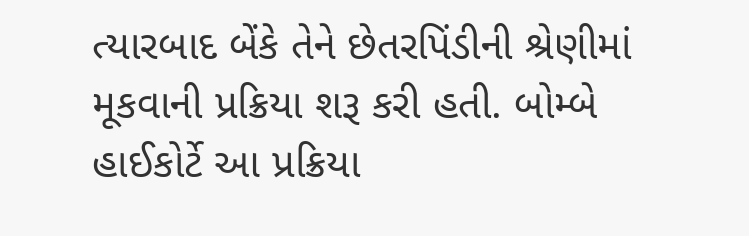ત્યારબાદ બેંકે તેને છેતરપિંડીની શ્રેણીમાં મૂકવાની પ્રક્રિયા શરૂ કરી હતી. બોમ્બે હાઈકોર્ટે આ પ્રક્રિયા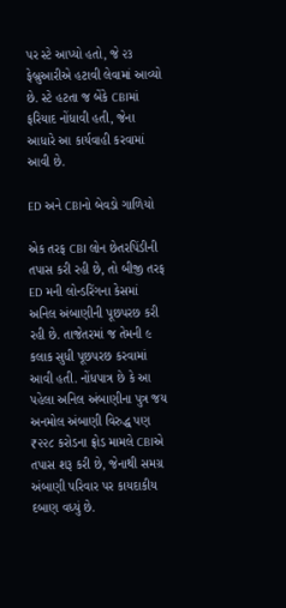પર સ્ટે આપ્યો હતો, જે ૨૩ ફેબ્રુઆરીએ હટાવી લેવામાં આવ્યો છે. સ્ટે હટતા જ બેંકે CBIમાં ફરિયાદ નોંધાવી હતી, જેના આધારે આ કાર્યવાહી કરવામાં આવી છે.

ED અને CBIનો બેવડો ગાળિયો

એક તરફ CBI લોન છેતરપિંડીની તપાસ કરી રહી છે, તો બીજી તરફ ED મની લોન્ડરિંગના કેસમાં અનિલ અંબાણીની પૂછપરછ કરી રહી છે. તાજેતરમાં જ તેમની ૯ કલાક સુધી પૂછપરછ કરવામાં આવી હતી. નોંધપાત્ર છે કે આ પહેલા અનિલ અંબાણીના પુત્ર જય અનમોલ અંબાણી વિરુદ્ધ પણ ₹૨૨૮ કરોડના ફ્રોડ મામલે CBIએ તપાસ શરૂ કરી છે, જેનાથી સમગ્ર અંબાણી પરિવાર પર કાયદાકીય દબાણ વધ્યું છે.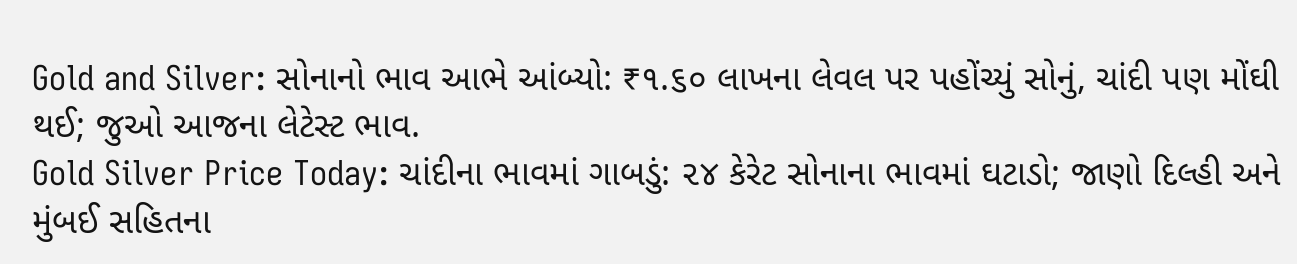Gold and Silver: સોનાનો ભાવ આભે આંબ્યો: ₹૧.૬૦ લાખના લેવલ પર પહોંચ્યું સોનું, ચાંદી પણ મોંઘી થઈ; જુઓ આજના લેટેસ્ટ ભાવ.
Gold Silver Price Today: ચાંદીના ભાવમાં ગાબડું: ૨૪ કેરેટ સોનાના ભાવમાં ઘટાડો; જાણો દિલ્હી અને મુંબઈ સહિતના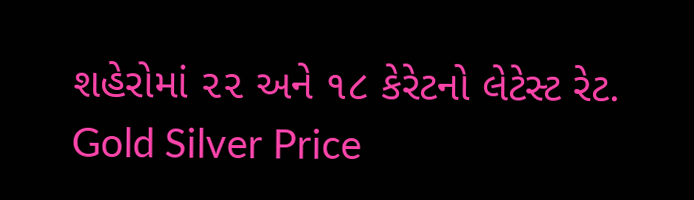શહેરોમાં ૨૨ અને ૧૮ કેરેટનો લેટેસ્ટ રેટ.
Gold Silver Price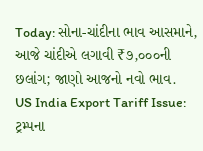Today: સોના-ચાંદીના ભાવ આસમાને, આજે ચાંદીએ લગાવી ₹૭,૦૦૦ની છલાંગ; જાણો આજનો નવો ભાવ.
US India Export Tariff Issue: ટ્રમ્પના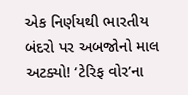એક નિર્ણયથી ભારતીય બંદરો પર અબજોનો માલ અટક્યો! ‘ટેરિફ વોર’ના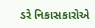ડરે નિકાસકારોએ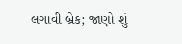લગાવી બ્રેક; જાણો શું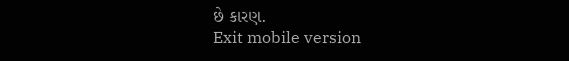છે કારણ.
Exit mobile version